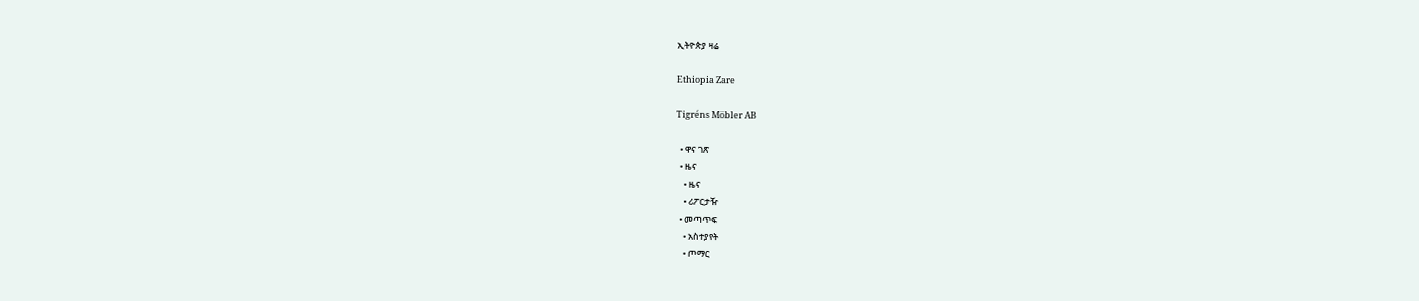ኢትዮጵያ ዛሬ

Ethiopia Zare

Tigréns Möbler AB

  • ዋና ገጽ
  • ዜና
    • ዜና
    • ሪፖርታዥ
  • መጣጥፍ
    • አስተያየት
    • ጦማር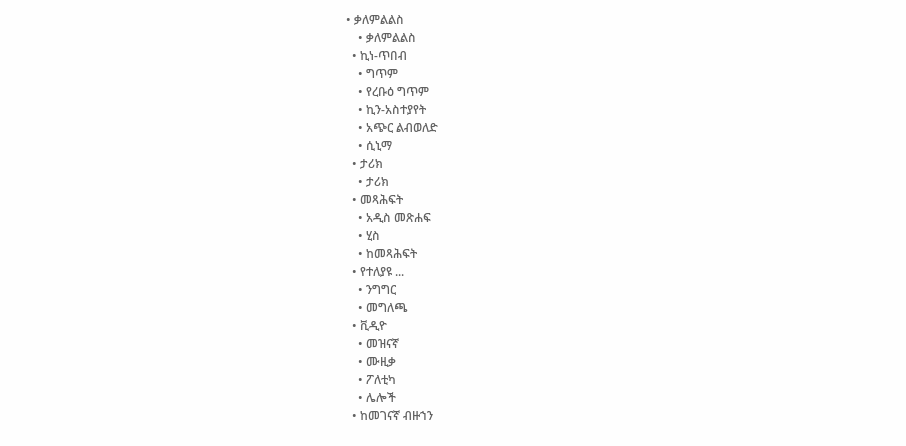• ቃለምልልስ
    • ቃለምልልስ
  • ኪነ-ጥበብ
    • ግጥም
    • የረቡዕ ግጥም
    • ኪን-አስተያየት
    • አጭር ልብወለድ
    • ሲኒማ
  • ታሪክ
    • ታሪክ
  • መጻሕፍት
    • አዲስ መጽሐፍ
    • ሂስ
    • ከመጻሕፍት
  • የተለያዩ ...
    • ንግግር
    • መግለጫ
  • ቪዲዮ
    • መዝናኛ
    • ሙዚቃ
    • ፖለቲካ
    • ሌሎች
  • ከመገናኛ ብዙኀን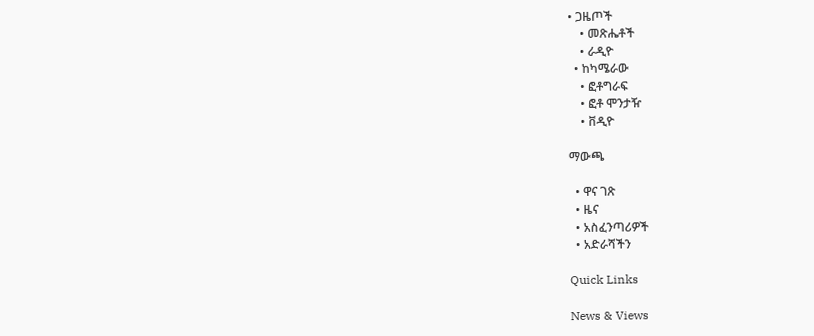• ጋዜጦች
    • መጽሔቶች
    • ራዲዮ
  • ከካሜራው
    • ፎቶግራፍ
    • ፎቶ ሞንታዥ
    • ቨዲዮ

ማውጫ

  • ዋና ገጽ
  • ዜና
  • አስፈንጣሪዎች
  • አድራሻችን

Quick Links

News & Views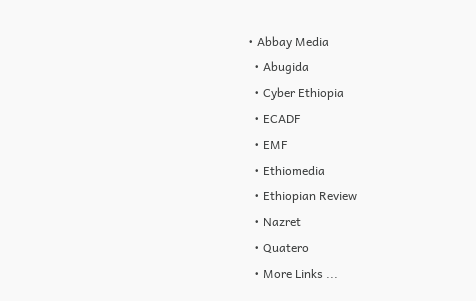• Abbay Media
  • Abugida
  • Cyber Ethiopia
  • ECADF
  • EMF
  • Ethiomedia
  • Ethiopian Review
  • Nazret
  • Quatero
  • More Links ...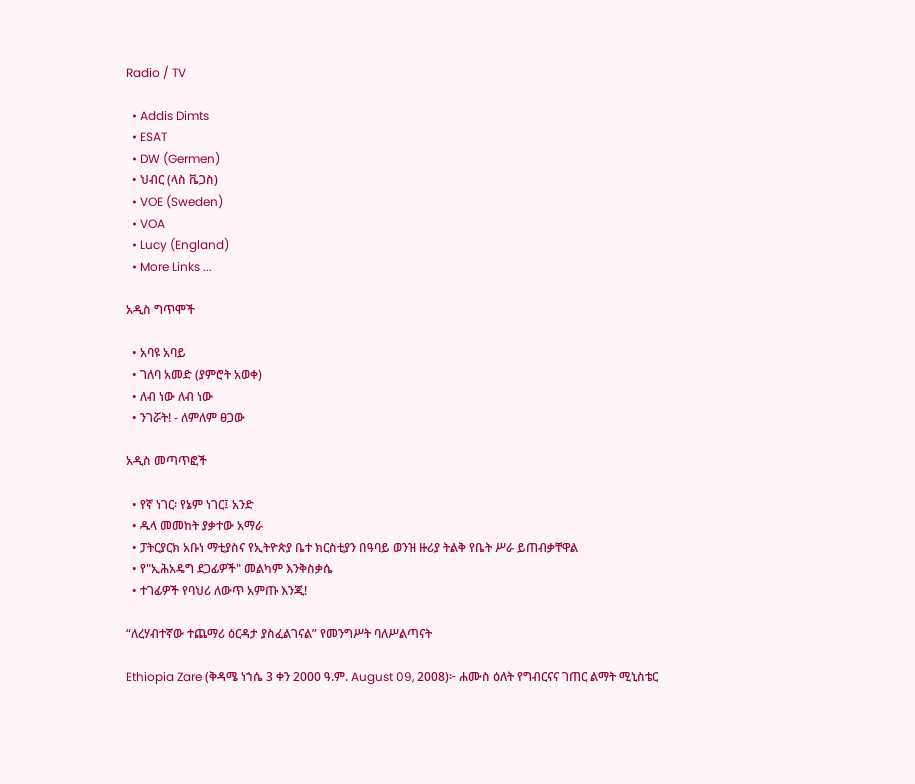Radio / TV

  • Addis Dimts
  • ESAT
  • DW (Germen)
  • ህብር (ላስ ቬጋስ)
  • VOE (Sweden)
  • VOA
  • Lucy (England)
  • More Links ...

አዲስ ግጥሞች

  • አባዩ አባይ
  • ገለባ አመድ (ያምሮት አወቀ)
  • ለብ ነው ለብ ነው
  • ንገሯት! - ለምለም ፀጋው

አዲስ መጣጥፎች

  • የኛ ነገር፡ የኔም ነገር፤ አንድ
  • ዱላ መመከት ያቃተው አማራ
  • ፓትርያርክ አቡነ ማቲያስና የኢትዮጵያ ቤተ ክርስቲያን በዓባይ ወንዝ ዙሪያ ትልቅ የቤት ሥራ ይጠብቃቸዋል
  • የ"ኢሕአዴግ ደጋፊዎች" መልካም እንቅስቃሴ
  • ተገፊዎች የባህሪ ለውጥ አምጡ እንጂ!

“ለረሃብተኛው ተጨማሪ ዕርዳታ ያስፈልገናል” የመንግሥት ባለሥልጣናት

Ethiopia Zare (ቅዳሜ ነኀሴ 3 ቀን 2000 ዓ.ም. August 09, 2008)፦ ሐሙስ ዕለት የግብርናና ገጠር ልማት ሚኒስቴር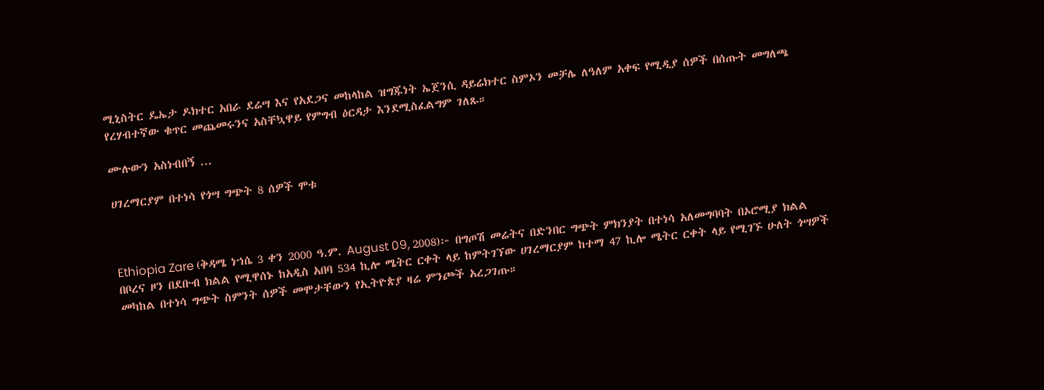ሚኒስትር ዴኤታ ዶክተር አበራ ደሬሣ እና የአደጋና መከላከል ዝግጁነት ኤጀንሲ ዳይሬክተር ስምኦን መቻሌ ለዓለም አቀፍ የሚዲያ ሰዎች በሰጡት መግለጫ የረሃብተኛው ቁጥር መጨመሩንና አስቸኳዋይ የምግብ ዕርዳታ እንደሚስፈልግም ገለጹ።

ሙሉውን አስነብበኝ ...

ሀገረማርያም በተነሳ የጎሣ ግጭት 8 ሰዎች ሞቱ



Ethiopia Zare (ቅዳሜ ነኀሴ 3 ቀን 2000 ዓ.ም. August 09, 2008)፦ በግጦሽ መሬትና በድንበር ግጭት ምክንያት በተነሳ አለመግባባት በኦሮሚያ ክልል በቦረና ዞን በደቡብ ክልል የሚዋሰኑ ከአዲስ አበባ 534 ኪሎ ሜትር ርቀት ላይ ከምትገኘው ሀገረማርያም ከተማ 47 ኪሎ ሜትር ርቀት ላይ የሚገኙ ሁለት ጎሣዎች መካከል በተነሳ ግጭት ስምንት ሰዎች መሞታቸውን የኢትዮጵያ ዛሬ ምንጮች አረጋገጡ።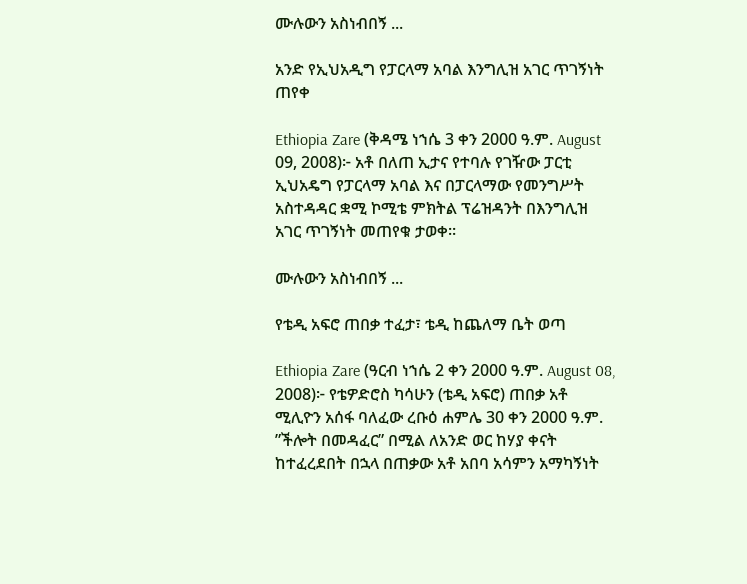ሙሉውን አስነብበኝ ...

አንድ የኢህአዲግ የፓርላማ አባል እንግሊዝ አገር ጥገኝነት ጠየቀ

Ethiopia Zare (ቅዳሜ ነኀሴ 3 ቀን 2000 ዓ.ም. August 09, 2008)፦ አቶ በለጠ ኢታና የተባሉ የገዥው ፓርቲ ኢህአዴግ የፓርላማ አባል እና በፓርላማው የመንግሥት አስተዳዳር ቋሚ ኮሚቴ ምክትል ፕሬዝዳንት በእንግሊዝ አገር ጥገኝነት መጠየቁ ታወቀ።

ሙሉውን አስነብበኝ ...

የቴዲ አፍሮ ጠበቃ ተፈታ፣ ቴዲ ከጨለማ ቤት ወጣ

Ethiopia Zare (ዓርብ ነኀሴ 2 ቀን 2000 ዓ.ም. August 08, 2008)፦ የቴዎድሮስ ካሳሁን (ቴዲ አፍሮ) ጠበቃ አቶ ሚሊዮን አሰፋ ባለፈው ረቡዕ ሐምሌ 30 ቀን 2000 ዓ.ም. ”ችሎት በመዳፈር” በሚል ለአንድ ወር ከሃያ ቀናት ከተፈረደበት በኋላ በጠቃው አቶ አበባ አሳምን አማካኝነት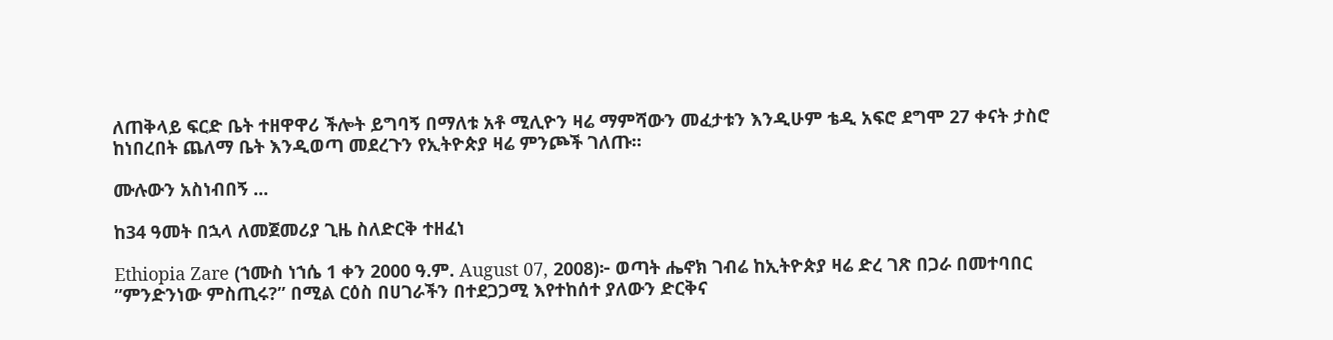ለጠቅላይ ፍርድ ቤት ተዘዋዋሪ ችሎት ይግባኝ በማለቱ አቶ ሚሊዮን ዛሬ ማምሻውን መፈታቱን እንዲሁም ቴዲ አፍሮ ደግሞ 27 ቀናት ታስሮ ከነበረበት ጨለማ ቤት እንዲወጣ መደረጉን የኢትዮጵያ ዛሬ ምንጮች ገለጡ።

ሙሉውን አስነብበኝ ...

ከ34 ዓመት በኋላ ለመጀመሪያ ጊዜ ስለድርቅ ተዘፈነ

Ethiopia Zare (ኀሙስ ነኀሴ 1 ቀን 2000 ዓ.ም. August 07, 2008)፦ ወጣት ሔኖክ ገብሬ ከኢትዮጵያ ዛሬ ድረ ገጽ በጋራ በመተባበር ”ምንድንነው ምስጢሩ?” በሚል ርዕስ በሀገራችን በተደጋጋሚ እየተከሰተ ያለውን ድርቅና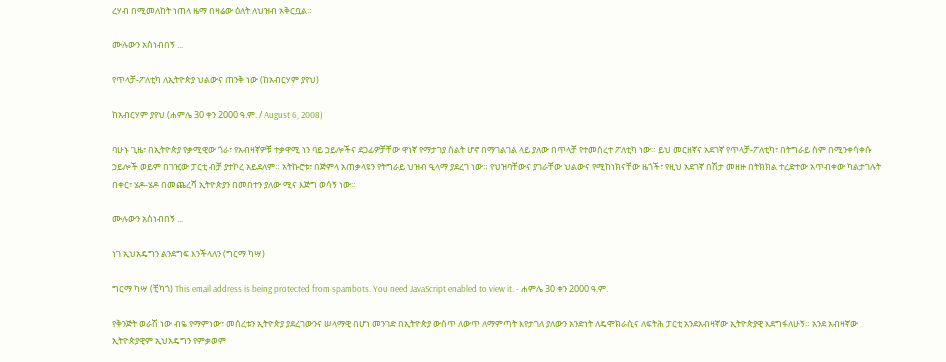ረሃብ በሚመለከት ነጠላ ዜማ በዛሬው ዕለት ለህዝብ አቅርቧል።

ሙሉውን አስነብበኝ ...

የጥላቻ-ፖለቲካ ለኢትዮጵያ ህልውና ጠንቅ ነው (ከአብርሃም ያየህ)

ከአብርሃም ያየህ (ሐምሌ 30 ቀን 2000 ዓ.ም. / August 6, 2008)

ባሁኑ ጊዜ፣ በኢትዮጵያ የቃሚዊው ጎራ፣ የአብዛኛዎቹ ተቃዋሚ ነን ባይ ኃይሎችና ደጋፊዎቻቸው ዋነኛ የማታገያ ስልት ሆኖ በማገልገል ላይ ያለው በጥላቻ የተመሰረተ ፖለቲካ ነው። ይህ መርዘኛና አደገኛ የጥላቻ-ፖለቲካ፣ በትግራይ ስም በሚንቀሳቀሱ ኃይሎች ወይም በገዢው ፓርቲ ብቻ ያተኮረ አይደለም። አትኩሮቱ፣ በጅምላ አጠቃላዩን የትግራይ ህዝብ ዒላማ ያደረገ ነው። የህዝባቸውና ያገራቸው ህልውና የሚከነክናቸው ዜጎች፣ የዚህ አደገኛ በሽታ መዘዙ በትክክል ተረድተው አጥብቀው ካልታገሉት በቀር፣ ሄዶ-ሄዶ በመጨረሻ ኢትዮጵያን በመበተን ያለው ሚና እጅግ ወሳኝ ነው።

ሙሉውን አስነብበኝ ...

ነገ ኢህአዴግን ልንደግፍ እንችላለን (ግርማ ካሣ)

ግርማ ካሣ (ቺካጎ) This email address is being protected from spambots. You need JavaScript enabled to view it. - ሐምሌ 30 ቀን 2000 ዓ.ም.

የቅንጅት ወራሽ ነው ብዬ የማምነው፣ መሰረቱን ኢትዮጵያ ያደረገውንና ሠላማዊ በሆነ መንገድ በኢትዮጵያ ውስጥ ለውጥ ለማምጣት እየታገለ ያለውን አንድነት ለዴሞክራሲና ለፍትሕ ፓርቲ አንደአብዛኛው ኢትዮጵያዊ እደግፋለሁኝ። አንደ አብዛኛው ኢትዮጵያዊም ኢህአዴግን የምቃወም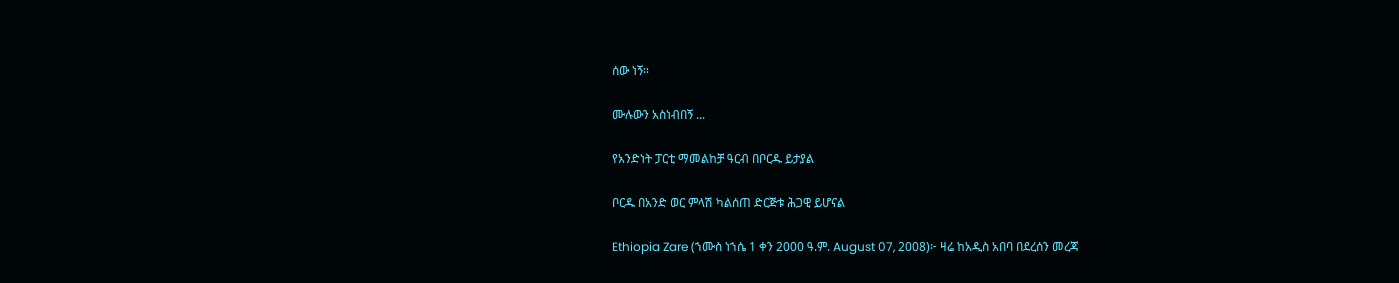ሰው ነኝ።

ሙሉውን አስነብበኝ ...

የአንድነት ፓርቲ ማመልከቻ ዓርብ በቦርዱ ይታያል

ቦርዱ በአንድ ወር ምላሽ ካልሰጠ ድርጅቱ ሕጋዊ ይሆናል

Ethiopia Zare (ኀሙስ ነኀሴ 1 ቀን 2000 ዓ.ም. August 07, 2008)፦ ዛሬ ከአዲስ አበባ በደረሰን መረጃ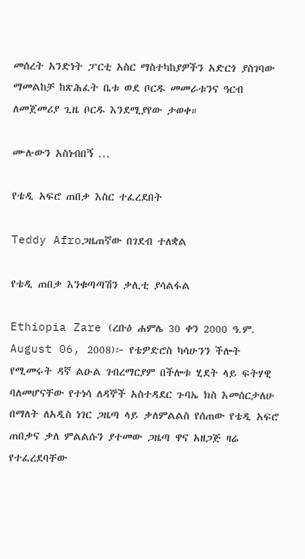መሰረት አንድነት ፓርቲ አስር ማስተካከያዎችን አድርጎ ያስገባው ማመልከቻ ከጽሕፈት ቤቱ ወደ ቦርዱ መመራቱንና ዓርብ ለመጀመሪያ ጊዜ ቦርዱ እንደሚያየው ታወቀ።

ሙሉውን አስነብበኝ ...

የቴዲ አፍሮ ጠበቃ እስር ተፈረደበት

Teddy Afroጋዜጠኛው በገደብ ተለቋል

የቴዲ ጠበቃ እንቁጣጣሽን ቃሊቲ ያሳልፋል

Ethiopia Zare (ረቡዕ ሐምሌ 30 ቀን 2000 ዓ.ም. August 06, 2008)፦ የቴዎድሮስ ካሳሁንን ችሎት የሚመሩት ዳኛ ልዑል ገብረማርያም በችሎቱ ሂደት ላይ ፍትሃዊ ባለመሆናቸው የተነሳ ለዳኞች አስተዳደር ጉባኤ ክስ እመሰርታለሁ በማለት ለአዲስ ነገር ጋዜጣ ላይ ቃለምልልስ የሰጠው የቴዲ አፍሮ ጠበቃና ቃለ ምልልሱን ያተመው ጋዜጣ ዋና አዘጋጅ ዛሬ የተፈረደባቸው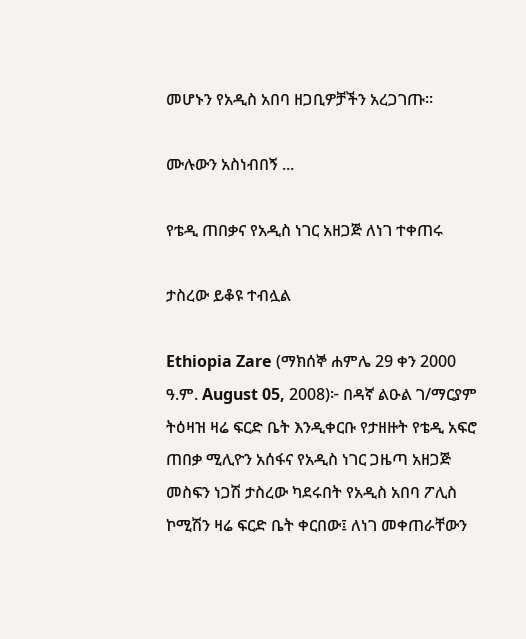መሆኑን የአዲስ አበባ ዘጋቢዎቻችን አረጋገጡ።

ሙሉውን አስነብበኝ ...

የቴዲ ጠበቃና የአዲስ ነገር አዘጋጅ ለነገ ተቀጠሩ

ታስረው ይቆዩ ተብሏል

Ethiopia Zare (ማክሰኞ ሐምሌ 29 ቀን 2000 ዓ.ም. August 05, 2008)፦ በዳኛ ልዑል ገ/ማርያም ትዕዛዝ ዛሬ ፍርድ ቤት እንዲቀርቡ የታዘዙት የቴዲ አፍሮ ጠበቃ ሚሊዮን አሰፋና የአዲስ ነገር ጋዜጣ አዘጋጅ መስፍን ነጋሽ ታስረው ካደሩበት የአዲስ አበባ ፖሊስ ኮሚሽን ዛሬ ፍርድ ቤት ቀርበው፤ ለነገ መቀጠራቸውን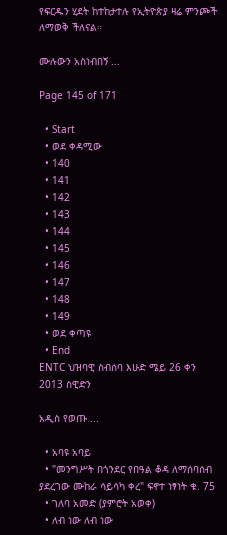የፍርዱን ሂደት ከተከታተሉ የኢትዮጵያ ዛሬ ምንጮች ለማወቅ ችለናል።

ሙሉውን አስነብበኝ ...

Page 145 of 171

  • Start
  • ወደ ቀዳሚው
  • 140
  • 141
  • 142
  • 143
  • 144
  • 145
  • 146
  • 147
  • 148
  • 149
  • ወደ ቀጣዩ
  • End
ENTC ህዝባዊ ስብሰባ እሁድ ሜይ 26 ቀን 2013 ስዊድን

አዲስ የወጡ ...

  • አባዩ አባይ
  • "መንግሥት በጎንደር የበዓል ቆዳ ለማሰባሰብ ያደረገው ሙከራ ሳይሳካ ቀረ" ፍኖተ ነፃነት ቁ. 75
  • ገለባ አመድ (ያምሮት አወቀ)
  • ለብ ነው ለብ ነው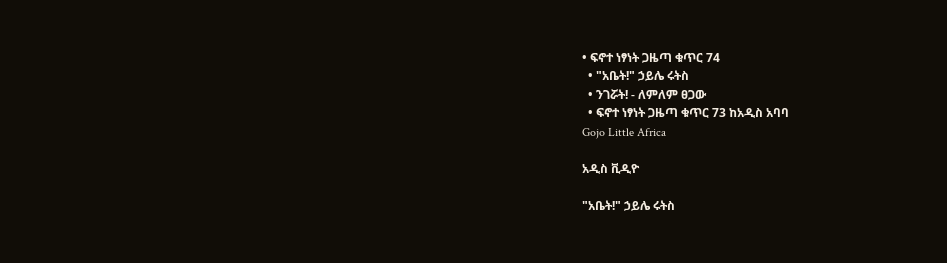• ፍኖተ ነፃነት ጋዜጣ ቁጥር 74
  • "አቤት!" ኃይሌ ሩትስ
  • ንገሯት! - ለምለም ፀጋው
  • ፍኖተ ነፃነት ጋዜጣ ቁጥር 73 ከአዲስ አባባ
Gojo Little Africa

አዲስ ቪዲዮ

"አቤት!" ኃይሌ ሩትስ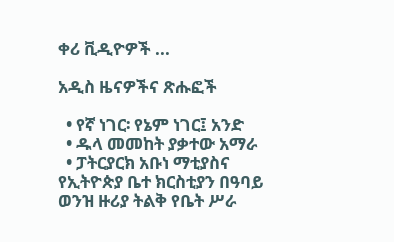ቀሪ ቪዲዮዎች ...

አዲስ ዜናዎችና ጽሑፎች

  • የኛ ነገር፡ የኔም ነገር፤ አንድ
  • ዱላ መመከት ያቃተው አማራ
  • ፓትርያርክ አቡነ ማቲያስና የኢትዮጵያ ቤተ ክርስቲያን በዓባይ ወንዝ ዙሪያ ትልቅ የቤት ሥራ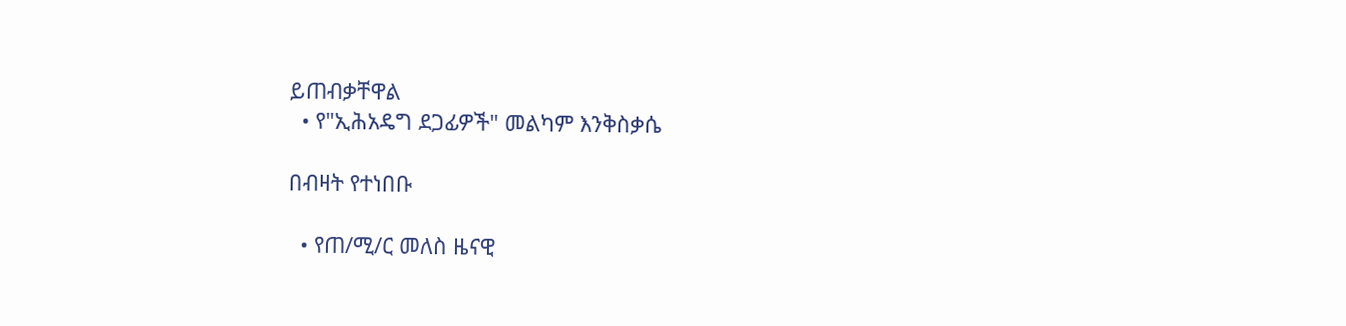ይጠብቃቸዋል
  • የ"ኢሕአዴግ ደጋፊዎች" መልካም እንቅስቃሴ

በብዛት የተነበቡ

  • የጠ/ሚ/ር መለስ ዜናዊ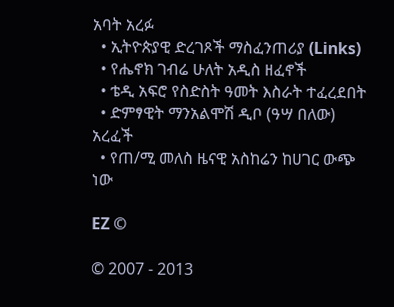አባት አረፉ
  • ኢትዮጵያዊ ድረገጾች ማስፈንጠሪያ (Links)
  • የሔኖክ ገብሬ ሁለት አዲስ ዘፈኖች
  • ቴዲ አፍሮ የስድስት ዓመት እስራት ተፈረደበት
  • ድምፃዊት ማንአልሞሽ ዲቦ (ዓሣ በለው) አረፈች
  • የጠ/ሚ መለስ ዜናዊ አስከሬን ከሀገር ውጭ ነው

EZ ©

© 2007 - 2013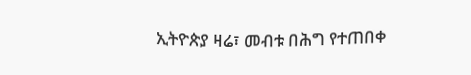ኢትዮጵያ ዛሬ፣ መብቱ በሕግ የተጠበቀ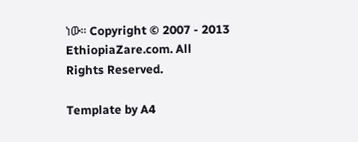ነው። Copyright © 2007 - 2013 EthiopiaZare.com. All Rights Reserved.

Template by A4